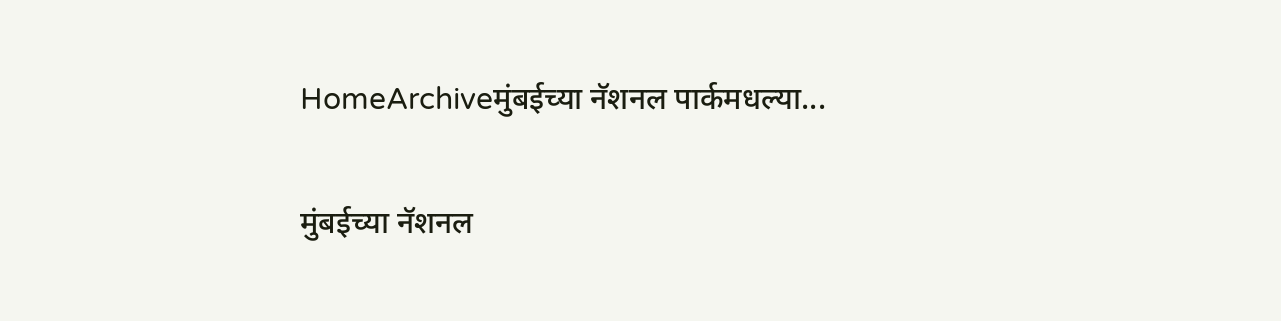HomeArchiveमुंबईच्या नॅशनल पार्कमधल्या...

मुंबईच्या नॅशनल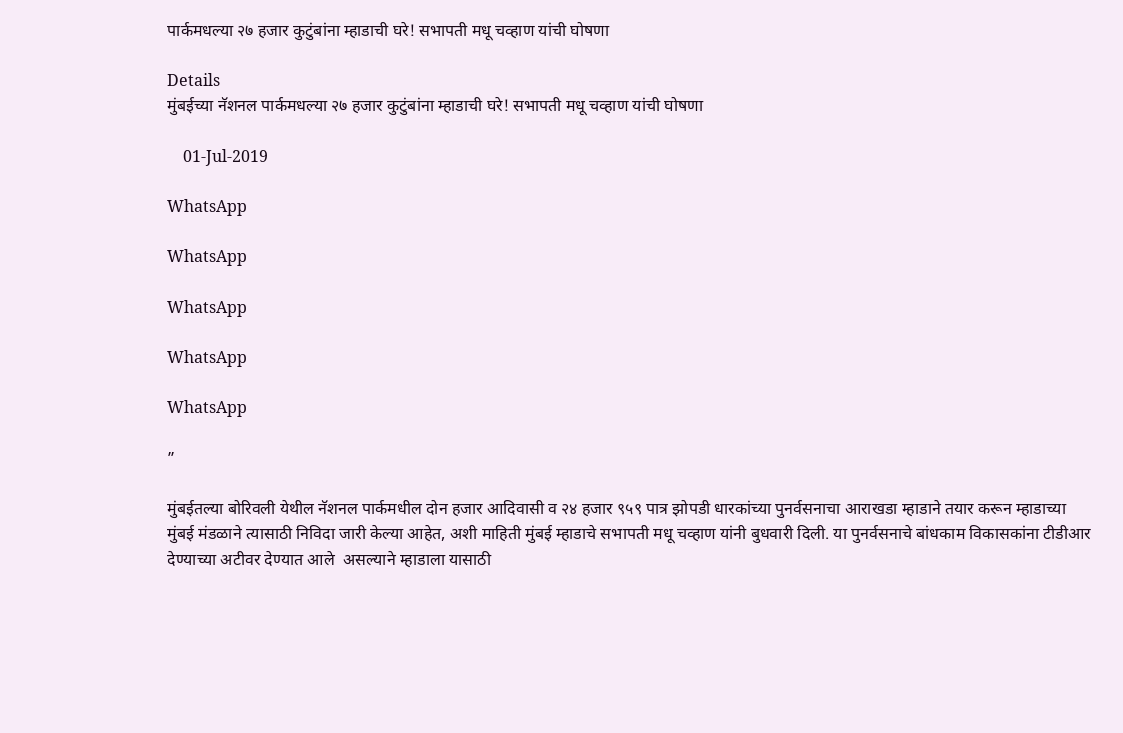पार्कमधल्या २७ हजार कुटुंबांना म्हाडाची घरे! सभापती मधू चव्हाण यांची घोषणा

Details
मुंबईच्या नॅशनल पार्कमधल्या २७ हजार कुटुंबांना म्हाडाची घरे! सभापती मधू चव्हाण यांची घोषणा

    01-Jul-2019

WhatsApp

WhatsApp

WhatsApp

WhatsApp

WhatsApp

”

मुंबईतल्या बोरिवली येथील नॅशनल पार्कमधील दोन हजार आदिवासी व २४ हजार ९५९ पात्र झोपडी धारकांच्या पुनर्वसनाचा आराखडा म्हाडाने तयार करून म्हाडाच्या मुंबई मंडळाने त्यासाठी निविदा जारी केल्या आहेत, अशी माहिती मुंबई म्हाडाचे सभापती मधू चव्हाण यांनी बुधवारी दिली. या पुनर्वसनाचे बांधकाम विकासकांना टीडीआर देण्याच्या अटीवर देण्यात आले  असल्याने म्हाडाला यासाठी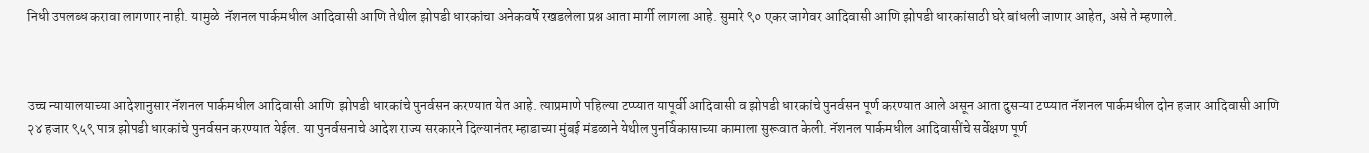निधी उपलब्ध करावा लागणार नाही. यामुळे  नॅशनल पार्कमधील आदिवासी आणि तेथील झोपडी धारकांचा अनेकवर्षे रखडलेला प्रश्न आता मार्गी लागला आहे. सुमारे ९० एकर जागेवर आदिवासी आणि झोपडी धारकांसाठी घरे बांधली जाणार आहेत, असे ते म्हणाले.



उच्च न्यायालयाच्या आदेशानुसार नॅशनल पार्कमधील आदिवासी आणि  झोपडी धारकांचे पुनर्वसन करण्यात येत आहे. त्याप्रमाणे पहिल्या टप्प्यात यापूर्वी आदिवासी व झोपडी धारकांचे पुनर्वसन पूर्ण करण्यात आले असून आता दुसऱ्या टप्प्यात नॅशनल पार्कमधील दोन हजार आदिवासी आणि २४ हजार ९५९ पात्र झोपडी धारकांचे पुनर्वसन करण्यात येईल. या पुनर्वसनाचे आदेश राज्य सरकारने दिल्यानंतर म्हाडाच्या मुंबई मंडळाने येथील पुनर्विकासाच्या कामाला सुरूवात केली. नॅशनल पार्कमधील आदिवासींचे सर्वेक्षण पूर्ण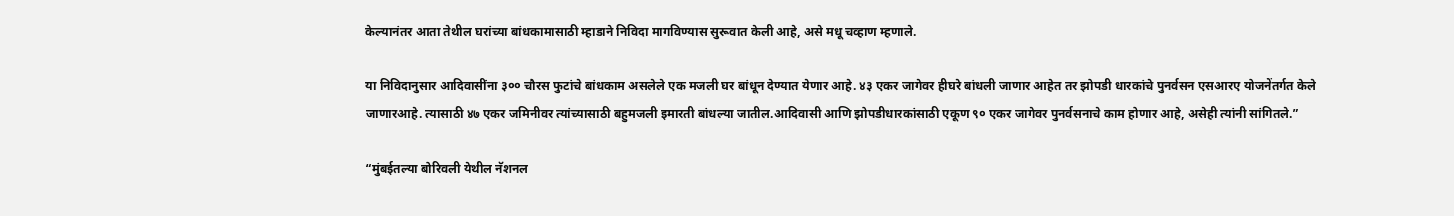केल्यानंतर आता तेथील घरांच्या बांधकामासाठी म्हाडाने निविदा मागविण्यास सुरूवात केली आहे, असे मधू चव्हाण म्हणाले.

या निविदानुसार आदिवासींना ३०० चौरस फुटांचे बांधकाम असलेले एक मजली घर बांधून देण्यात येणार आहे. ४३ एकर जागेवर हीघरे बांधली जाणार आहेत तर झोपडी धारकांचे पुनर्वसन एसआरए योजनेंतर्गत केले जाणारआहे. त्यासाठी ४७ एकर जमिनीवर त्यांच्यासाठी बहुमजली इमारती बांधल्या जातील.आदिवासी आणि झोपडीधारकांसाठी एकूण ९० एकर जागेवर पुनर्वसनाचे काम होणार आहे, असेही त्यांनी सांगितले.”

“मुंबईतल्या बोरिवली येथील नॅशनल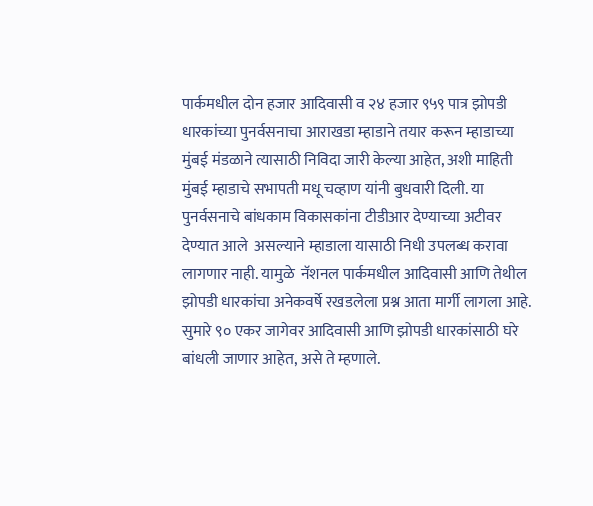पार्कमधील दोन हजार आदिवासी व २४ हजार ९५९ पात्र झोपडी धारकांच्या पुनर्वसनाचा आराखडा म्हाडाने तयार करून म्हाडाच्या मुंबई मंडळाने त्यासाठी निविदा जारी केल्या आहेत, अशी माहिती मुंबई म्हाडाचे सभापती मधू चव्हाण यांनी बुधवारी दिली. या पुनर्वसनाचे बांधकाम विकासकांना टीडीआर देण्याच्या अटीवर देण्यात आले  असल्याने म्हाडाला यासाठी निधी उपलब्ध करावा लागणार नाही. यामुळे  नॅशनल पार्कमधील आदिवासी आणि तेथील झोपडी धारकांचा अनेकवर्षे रखडलेला प्रश्न आता मार्गी लागला आहे. सुमारे ९० एकर जागेवर आदिवासी आणि झोपडी धारकांसाठी घरे बांधली जाणार आहेत, असे ते म्हणाले.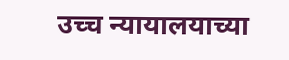उच्च न्यायालयाच्या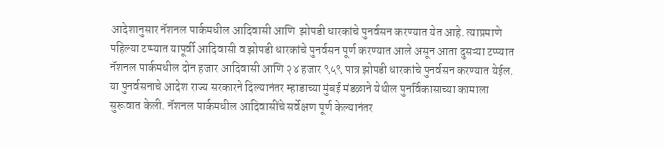आदेशानुसार नॅशनल पार्कमधील आदिवासी आणि  झोपडी धारकांचे पुनर्वसन करण्यात येत आहे. त्याप्रमाणे पहिल्या टप्प्यात यापूर्वी आदिवासी व झोपडी धारकांचे पुनर्वसन पूर्ण करण्यात आले असून आता दुसऱ्या टप्प्यात नॅशनल पार्कमधील दोन हजार आदिवासी आणि २४ हजार ९५९ पात्र झोपडी धारकांचे पुनर्वसन करण्यात येईल. या पुनर्वसनाचे आदेश राज्य सरकारने दिल्यानंतर म्हाडाच्या मुंबई मंडळाने येथील पुनर्विकासाच्या कामाला सुरूवात केली. नॅशनल पार्कमधील आदिवासींचे सर्वेक्षण पूर्ण केल्यानंतर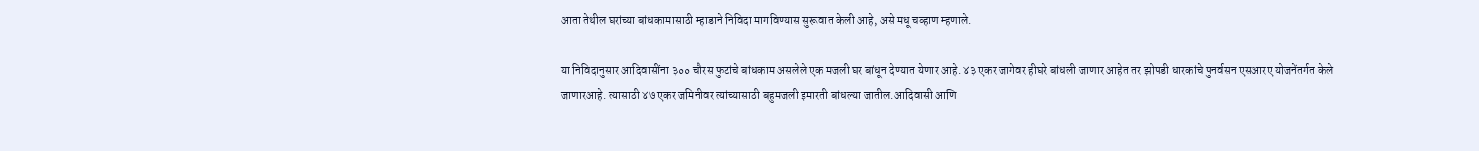आता तेथील घरांच्या बांधकामासाठी म्हाडाने निविदा मागविण्यास सुरूवात केली आहे, असे मधू चव्हाण म्हणाले.

या निविदानुसार आदिवासींना ३०० चौरस फुटांचे बांधकाम असलेले एक मजली घर बांधून देण्यात येणार आहे. ४३ एकर जागेवर हीघरे बांधली जाणार आहेत तर झोपडी धारकांचे पुनर्वसन एसआरए योजनेंतर्गत केले जाणारआहे. त्यासाठी ४७ एकर जमिनीवर त्यांच्यासाठी बहुमजली इमारती बांधल्या जातील.आदिवासी आणि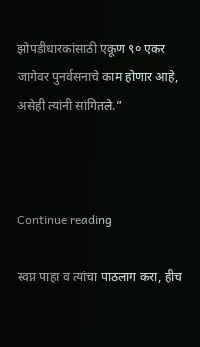झोपडीधारकांसाठी एकूण ९० एकर जागेवर पुनर्वसनाचे काम होणार आहे, असेही त्यांनी सांगितले.”



Continue reading

स्वप्न पाहा व त्यांचा पाठलाग करा, हीच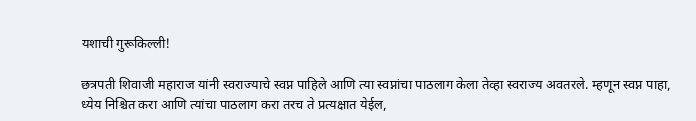यशाची गुरूकिल्ली!

छत्रपती शिवाजी महाराज यांनी स्वराज्याचे स्वप्न पाहिले आणि त्या स्वप्नांचा पाठलाग केला तेव्हा स्वराज्य अवतरले. म्हणून स्वप्न पाहा, ध्येय निश्चित करा आणि त्यांचा पाठलाग करा तरच ते प्रत्यक्षात येईल,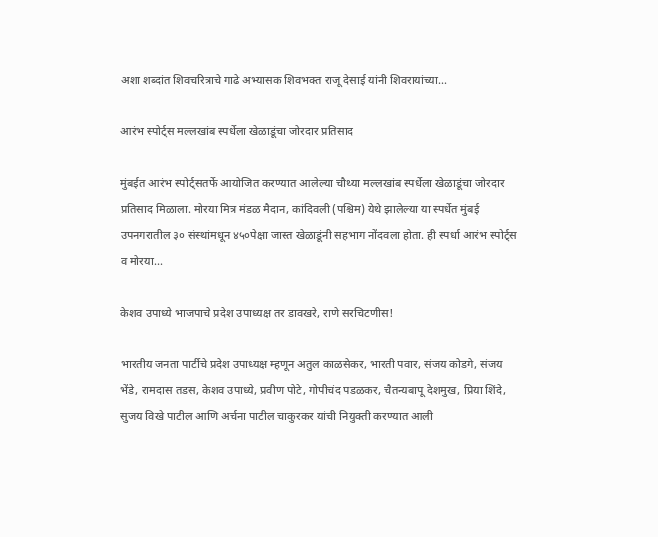अशा शब्दांत शिवचरित्राचे गाढे अभ्यासक शिवभक्त राजू देसाई यांनी शिवरायांच्या...

आरंभ स्पोर्ट्स मल्लखांब स्पर्धेला खेळाडूंचा जोरदार प्रतिसाद

मुंबईत आरंभ स्पोर्ट्सतर्फे आयोजित करण्यात आलेल्या चौथ्या मल्लखांब स्पर्धेला खेळाडूंचा जोरदार प्रतिसाद मिळाला. मोरया मित्र मंडळ मैदान, कांदिवली (पश्चिम) येथे झालेल्या या स्पर्धेत मुंबई उपनगरातील ३० संस्थांमधून ४५०पेक्षा जास्त खेळाडूंनी सहभाग नोंदवला होता. ही स्पर्धा आरंभ स्पोर्ट्स व मोरया...

केशव उपाध्ये भाजपाचे प्रदेश उपाध्यक्ष तर डावखरे, राणे सरचिटणीस!

भारतीय जनता पार्टीचे प्रदेश उपाध्यक्ष म्हणून अतुल काळसेकर, भारती पवार, संजय कोडगे, संजय भेंडे, रामदास तडस, केशव उपाध्ये, प्रवीण पोटे, गोपीचंद पडळकर, चैतन्यबापू देशमुख, प्रिया शिंदे, सुजय विखे पाटील आणि अर्चना पाटील चाकुरकर यांची नियुक्ती करण्यात आली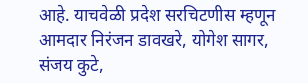आहे. याचवेळी प्रदेश सरचिटणीस म्हणून आमदार निरंजन डावखरे, योगेश सागर, संजय कुटे,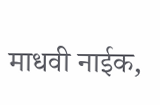माधवी नाईक,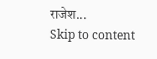राजेश...
Skip to content